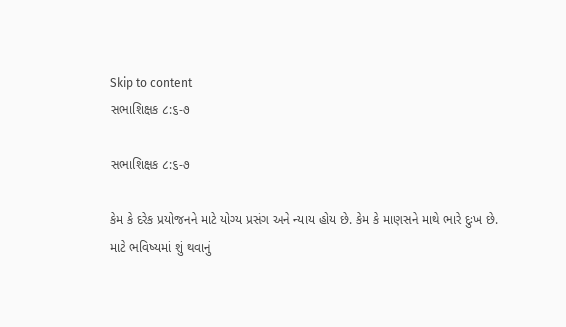Skip to content
સભાશિક્ષક ૮:૬-૭

સભાશિક્ષક ૮:૬-૭

કેમ કે દરેક પ્રયોજનને માટે યોગ્ય પ્રસંગ અને ન્યાય હોય છે. કેમ કે માણસને માથે ભારે દુઃખ છે.
માટે ભવિષ્યમાં શું થવાનું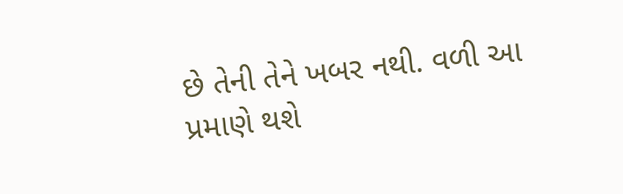છે તેની તેને ખબર નથી. વળી આ પ્રમાણે થશે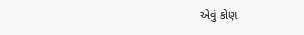એવું કોણ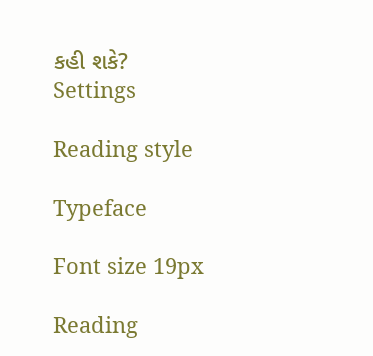કહી શકે?
Settings

Reading style

Typeface

Font size 19px

Reading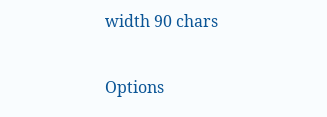width 90 chars

Options